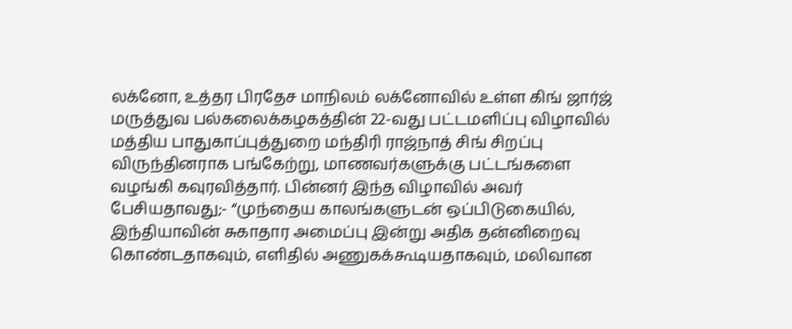லக்னோ, உத்தர பிரதேச மாநிலம் லக்னோவில் உள்ள கிங் ஜார்ஜ் மருத்துவ பல்கலைக்கழகத்தின் 22-வது பட்டமளிப்பு விழாவில் மத்திய பாதுகாப்புத்துறை மந்திரி ராஜ்நாத் சிங் சிறப்பு விருந்தினராக பங்கேற்று, மாணவர்களுக்கு பட்டங்களை வழங்கி கவுரவித்தார். பின்னர் இந்த விழாவில் அவர் பேசியதாவது;- “முந்தைய காலங்களுடன் ஒப்பிடுகையில், இந்தியாவின் சுகாதார அமைப்பு இன்று அதிக தன்னிறைவு கொண்டதாகவும், எளிதில் அணுகக்கூடியதாகவும், மலிவான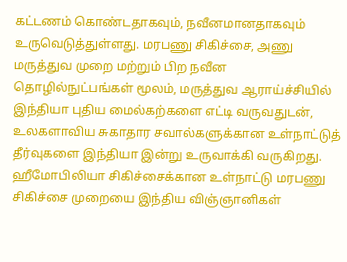கட்டணம் கொண்டதாகவும், நவீனமானதாகவும் உருவெடுத்துள்ளது. மரபணு சிகிச்சை, அணு மருத்துவ முறை மற்றும் பிற நவீன தொழில்நுட்பங்கள் மூலம், மருத்துவ ஆராய்ச்சியில் இந்தியா புதிய மைல்கற்களை எட்டி வருவதுடன், உலகளாவிய சுகாதார சவால்களுக்கான உள்நாட்டுத் தீர்வுகளை இந்தியா இன்று உருவாக்கி வருகிறது. ஹீமோபிலியா சிகிச்சைக்கான உள்நாட்டு மரபணு சிகிச்சை முறையை இந்திய விஞ்ஞானிகள்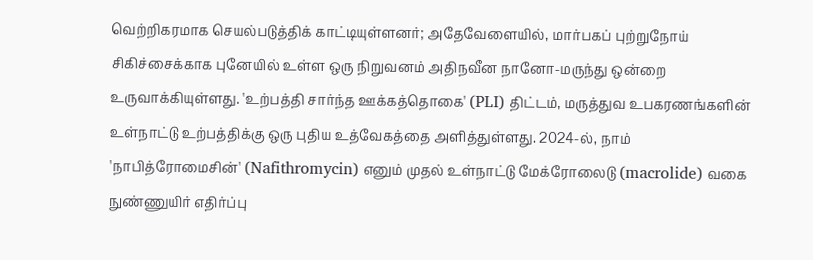வெற்றிகரமாக செயல்படுத்திக் காட்டியுள்ளனர்; அதேவேளையில், மார்பகப் புற்றுநோய் சிகிச்சைக்காக புனேயில் உள்ள ஒரு நிறுவனம் அதிநவீன நானோ-மருந்து ஒன்றை உருவாக்கியுள்ளது. 'உற்பத்தி சார்ந்த ஊக்கத்தொகை' (PLI) திட்டம், மருத்துவ உபகரணங்களின் உள்நாட்டு உற்பத்திக்கு ஒரு புதிய உத்வேகத்தை அளித்துள்ளது. 2024-ல், நாம் 'நாபித்ரோமைசின்' (Nafithromycin) எனும் முதல் உள்நாட்டு மேக்ரோலைடு (macrolide) வகை நுண்ணுயிர் எதிர்ப்பு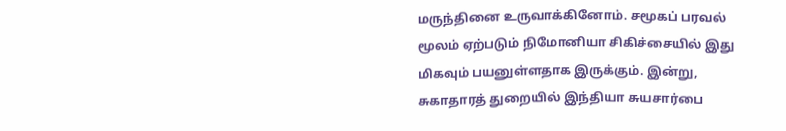மருந்தினை உருவாக்கினோம். சமூகப் பரவல் மூலம் ஏற்படும் நிமோனியா சிகிச்சையில் இது மிகவும் பயனுள்ளதாக இருக்கும். இன்று, சுகாதாரத் துறையில் இந்தியா சுயசார்பை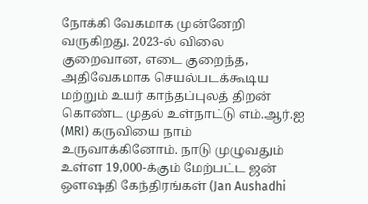நோக்கி வேகமாக முன்னேறி வருகிறது. 2023-ல் விலை குறைவான, எடை குறைந்த, அதிவேகமாக செயல்படக்கூடிய மற்றும் உயர் காந்தப்புலத் திறன் கொண்ட முதல் உள்நாட்டு எம்.ஆர்.ஐ (MRI) கருவியை நாம் உருவாக்கினோம். நாடு முழுவதும் உள்ள 19,000-க்கும் மேற்பட்ட ஜன் ஔஷதி கேந்திரங்கள் (Jan Aushadhi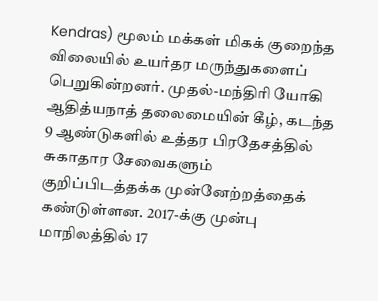Kendras) மூலம் மக்கள் மிகக் குறைந்த விலையில் உயர்தர மருந்துகளைப் பெறுகின்றனர். முதல்-மந்திரி யோகி ஆதித்யநாத் தலைமையின் கீழ், கடந்த 9 ஆண்டுகளில் உத்தர பிரதேசத்தில் சுகாதார சேவைகளும் குறிப்பிடத்தக்க முன்னேற்றத்தைக் கண்டுள்ளன. 2017-க்கு முன்பு மாநிலத்தில் 17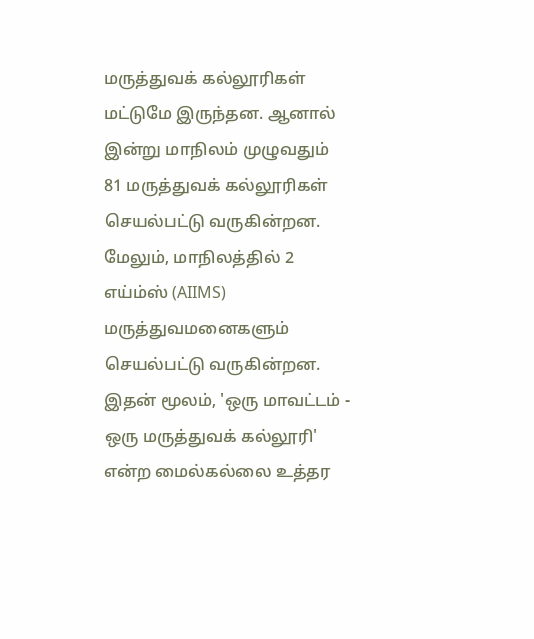மருத்துவக் கல்லூரிகள் மட்டுமே இருந்தன. ஆனால் இன்று மாநிலம் முழுவதும் 81 மருத்துவக் கல்லூரிகள் செயல்பட்டு வருகின்றன. மேலும், மாநிலத்தில் 2 எய்ம்ஸ் (AIIMS) மருத்துவமனைகளும் செயல்பட்டு வருகின்றன. இதன் மூலம், 'ஒரு மாவட்டம் - ஒரு மருத்துவக் கல்லூரி' என்ற மைல்கல்லை உத்தர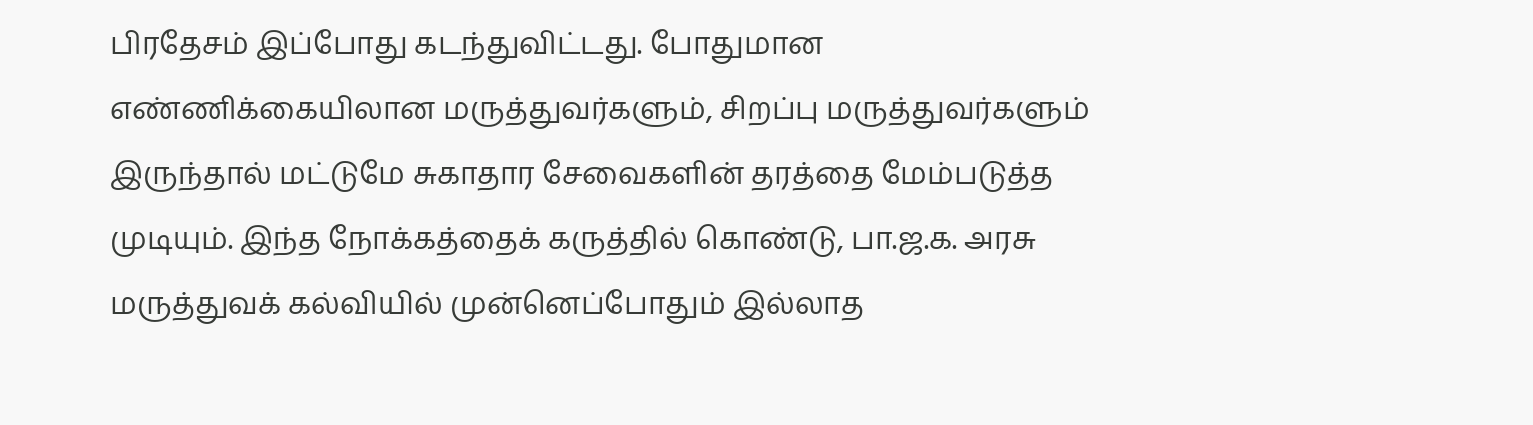பிரதேசம் இப்போது கடந்துவிட்டது. போதுமான எண்ணிக்கையிலான மருத்துவர்களும், சிறப்பு மருத்துவர்களும் இருந்தால் மட்டுமே சுகாதார சேவைகளின் தரத்தை மேம்படுத்த முடியும். இந்த நோக்கத்தைக் கருத்தில் கொண்டு, பா.ஜ.க. அரசு மருத்துவக் கல்வியில் முன்னெப்போதும் இல்லாத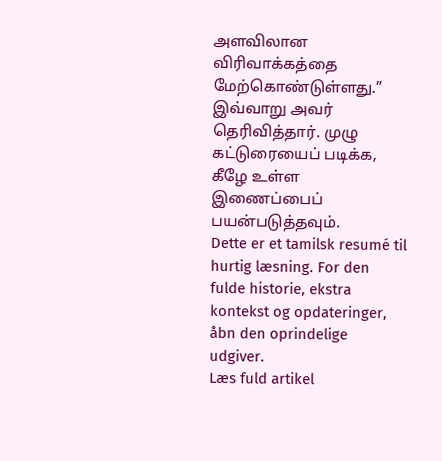அளவிலான விரிவாக்கத்தை மேற்கொண்டுள்ளது.” இவ்வாறு அவர் தெரிவித்தார். முழு கட்டுரையைப் படிக்க, கீழே உள்ள இணைப்பைப் பயன்படுத்தவும்.
Dette er et tamilsk resumé til hurtig læsning. For den fulde historie, ekstra kontekst og opdateringer, åbn den oprindelige udgiver.
Læs fuld artikel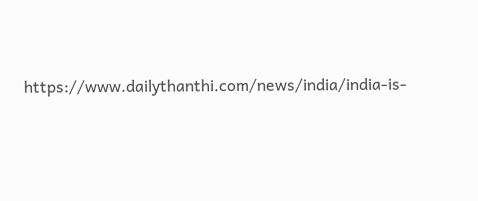https://www.dailythanthi.com/news/india/india-is-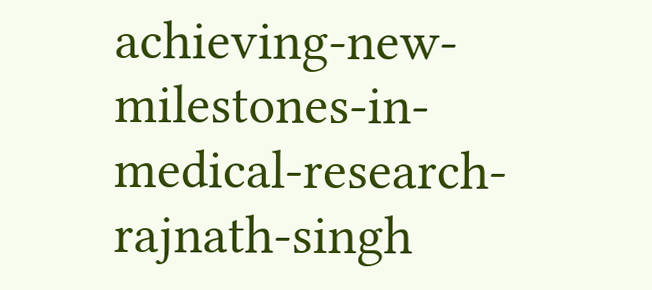achieving-new-milestones-in-medical-research-rajnath-singh